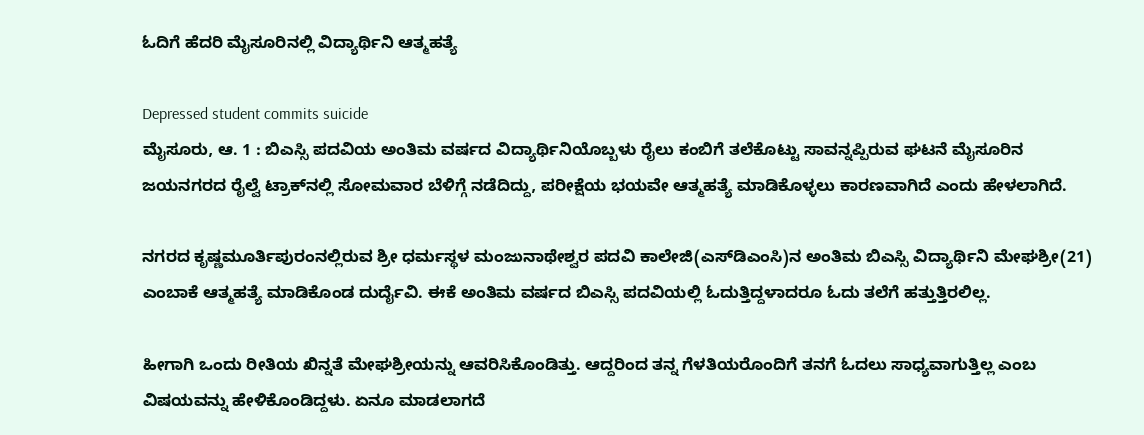ಓದಿಗೆ ಹೆದರಿ ಮೈಸೂರಿನಲ್ಲಿ ವಿದ್ಯಾರ್ಥಿನಿ ಆತ್ಮಹತ್ಯೆ

Depressed student commits suicide
ಮೈಸೂರು, ಆ. 1 : ಬಿಎಸ್ಸಿ ಪದವಿಯ ಅಂತಿಮ ವರ್ಷದ ವಿದ್ಯಾರ್ಥಿನಿಯೊಬ್ಬಳು ರೈಲು ಕಂಬಿಗೆ ತಲೆಕೊಟ್ಟು ಸಾವನ್ನಪ್ಪಿರುವ ಘಟನೆ ಮೈಸೂರಿನ ಜಯನಗರದ ರೈಲ್ವೆ ಟ್ರಾಕ್‌ನಲ್ಲಿ ಸೋಮವಾರ ಬೆಳಿಗ್ಗೆ ನಡೆದಿದ್ದು, ಪರೀಕ್ಷೆಯ ಭಯವೇ ಆತ್ಮಹತ್ಯೆ ಮಾಡಿಕೊಳ್ಳಲು ಕಾರಣವಾಗಿದೆ ಎಂದು ಹೇಳಲಾಗಿದೆ.

ನಗರದ ಕೃಷ್ಣಮೂರ್ತಿಪುರಂನಲ್ಲಿರುವ ಶ್ರೀ ಧರ್ಮಸ್ಥಳ ಮಂಜುನಾಥೇಶ್ವರ ಪದವಿ ಕಾಲೇಜಿ(ಎಸ್‌ಡಿಎಂಸಿ)ನ ಅಂತಿಮ ಬಿಎಸ್ಸಿ ವಿದ್ಯಾರ್ಥಿನಿ ಮೇಘಶ್ರೀ(21) ಎಂಬಾಕೆ ಆತ್ಮಹತ್ಯೆ ಮಾಡಿಕೊಂಡ ದುರ್ದೈವಿ. ಈಕೆ ಅಂತಿಮ ವರ್ಷದ ಬಿಎಸ್ಸಿ ಪದವಿಯಲ್ಲಿ ಓದುತ್ತಿದ್ದಳಾದರೂ ಓದು ತಲೆಗೆ ಹತ್ತುತ್ತಿರಲಿಲ್ಲ.

ಹೀಗಾಗಿ ಒಂದು ರೀತಿಯ ಖಿನ್ನತೆ ಮೇಘಶ್ರೀಯನ್ನು ಆವರಿಸಿಕೊಂಡಿತ್ತು. ಆದ್ದರಿಂದ ತನ್ನ ಗೆಳತಿಯರೊಂದಿಗೆ ತನಗೆ ಓದಲು ಸಾಧ್ಯವಾಗುತ್ತಿಲ್ಲ ಎಂಬ ವಿಷಯವನ್ನು ಹೇಳಿಕೊಂಡಿದ್ದಳು. ಏನೂ ಮಾಡಲಾಗದೆ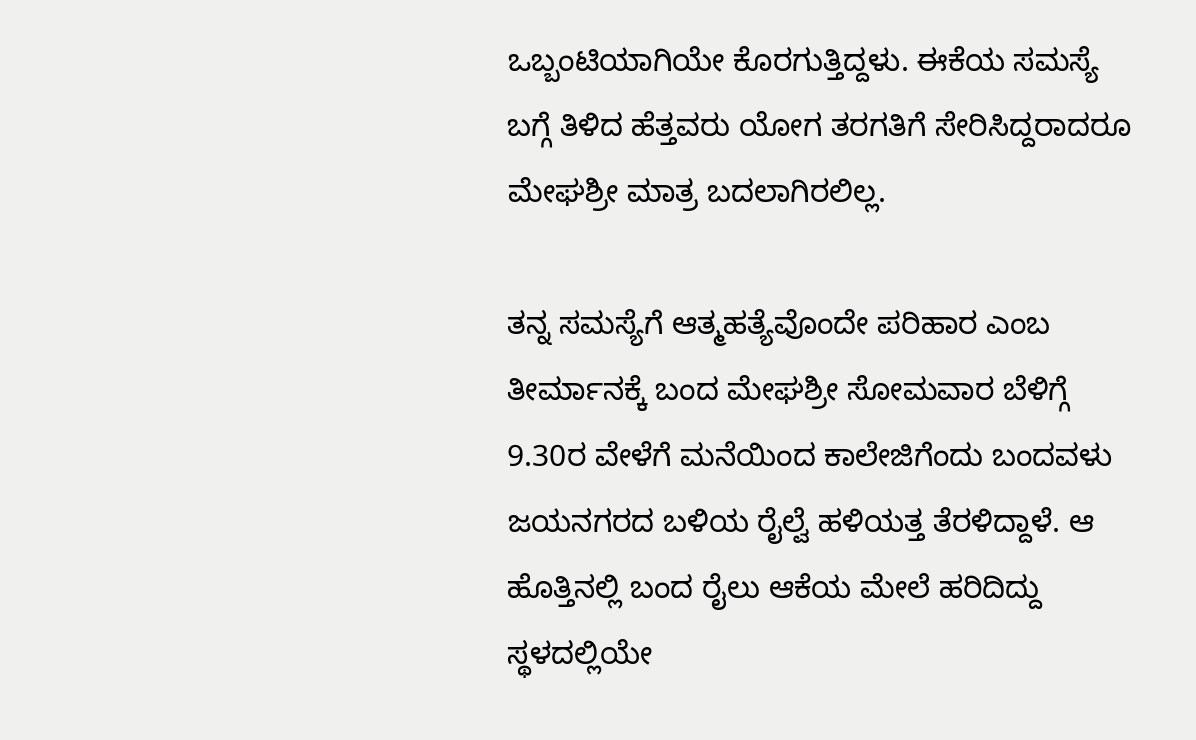ಒಬ್ಬಂಟಿಯಾಗಿಯೇ ಕೊರಗುತ್ತಿದ್ದಳು. ಈಕೆಯ ಸಮಸ್ಯೆ ಬಗ್ಗೆ ತಿಳಿದ ಹೆತ್ತವರು ಯೋಗ ತರಗತಿಗೆ ಸೇರಿಸಿದ್ದರಾದರೂ ಮೇಘಶ್ರೀ ಮಾತ್ರ ಬದಲಾಗಿರಲಿಲ್ಲ.

ತನ್ನ ಸಮಸ್ಯೆಗೆ ಆತ್ಮಹತ್ಯೆವೊಂದೇ ಪರಿಹಾರ ಎಂಬ ತೀರ್ಮಾನಕ್ಕೆ ಬಂದ ಮೇಘಶ್ರೀ ಸೋಮವಾರ ಬೆಳಿಗ್ಗೆ 9.30ರ ವೇಳೆಗೆ ಮನೆಯಿಂದ ಕಾಲೇಜಿಗೆಂದು ಬಂದವಳು ಜಯನಗರದ ಬಳಿಯ ರೈಲ್ವೆ ಹಳಿಯತ್ತ ತೆರಳಿದ್ದಾಳೆ. ಆ ಹೊತ್ತಿನಲ್ಲಿ ಬಂದ ರೈಲು ಆಕೆಯ ಮೇಲೆ ಹರಿದಿದ್ದು ಸ್ಥಳದಲ್ಲಿಯೇ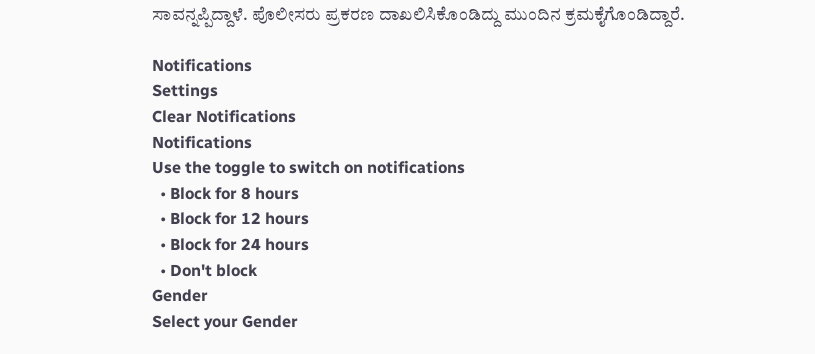ಸಾವನ್ನಪ್ಪಿದ್ದಾಳೆ. ಪೊಲೀಸರು ಪ್ರಕರಣ ದಾಖಲಿಸಿಕೊಂಡಿದ್ದು ಮುಂದಿನ ಕ್ರಮಕೈಗೊಂಡಿದ್ದಾರೆ.

Notifications
Settings
Clear Notifications
Notifications
Use the toggle to switch on notifications
  • Block for 8 hours
  • Block for 12 hours
  • Block for 24 hours
  • Don't block
Gender
Select your Gender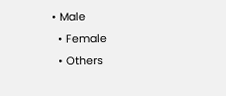• Male
  • Female
  • Others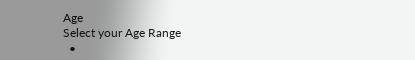Age
Select your Age Range
  •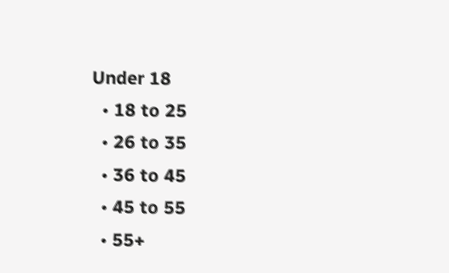Under 18
  • 18 to 25
  • 26 to 35
  • 36 to 45
  • 45 to 55
  • 55+